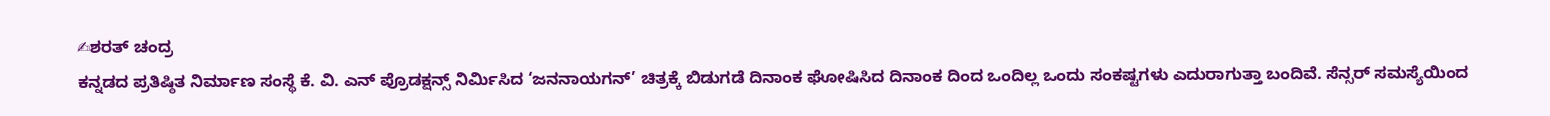✍ಶರತ್ ಚಂದ್ರ
ಕನ್ನಡದ ಪ್ರತಿಷ್ಠಿತ ನಿರ್ಮಾಣ ಸಂಸ್ಥೆ ಕೆ. ವಿ. ಎನ್ ಪ್ರೊಡಕ್ಷನ್ಸ್ ನಿರ್ಮಿಸಿದ ‘ಜನನಾಯಗನ್’ ಚಿತ್ರಕ್ಕೆ ಬಿಡುಗಡೆ ದಿನಾಂಕ ಘೋಷಿಸಿದ ದಿನಾಂಕ ದಿಂದ ಒಂದಿಲ್ಲ ಒಂದು ಸಂಕಷ್ಟಗಳು ಎದುರಾಗುತ್ತಾ ಬಂದಿವೆ. ಸೆನ್ಸರ್ ಸಮಸ್ಯೆಯಿಂದ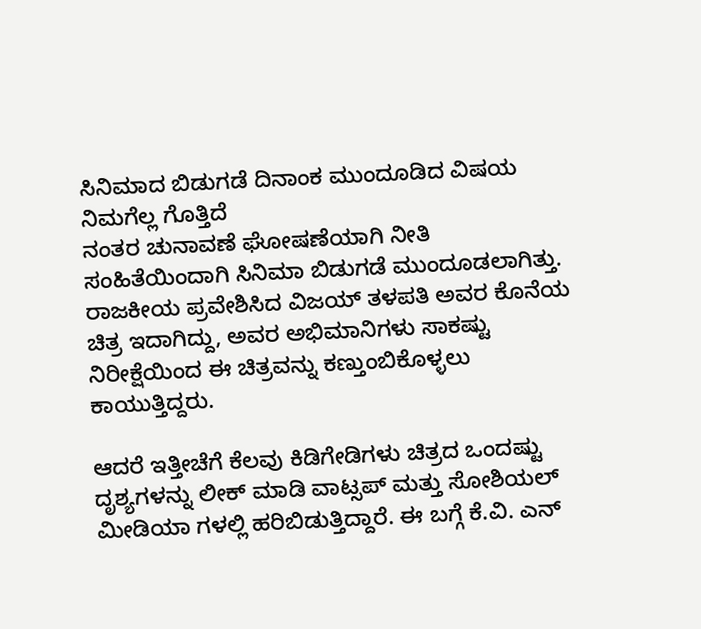ಸಿನಿಮಾದ ಬಿಡುಗಡೆ ದಿನಾಂಕ ಮುಂದೂಡಿದ ವಿಷಯ ನಿಮಗೆಲ್ಲ ಗೊತ್ತಿದೆ
ನಂತರ ಚುನಾವಣೆ ಘೋಷಣೆಯಾಗಿ ನೀತಿ ಸಂಹಿತೆಯಿಂದಾಗಿ ಸಿನಿಮಾ ಬಿಡುಗಡೆ ಮುಂದೂಡಲಾಗಿತ್ತು. ರಾಜಕೀಯ ಪ್ರವೇಶಿಸಿದ ವಿಜಯ್ ತಳಪತಿ ಅವರ ಕೊನೆಯ ಚಿತ್ರ ಇದಾಗಿದ್ದು, ಅವರ ಅಭಿಮಾನಿಗಳು ಸಾಕಷ್ಟು ನಿರೀಕ್ಷೆಯಿಂದ ಈ ಚಿತ್ರವನ್ನು ಕಣ್ತುಂಬಿಕೊಳ್ಳಲು ಕಾಯುತ್ತಿದ್ದರು.

ಆದರೆ ಇತ್ತೀಚೆಗೆ ಕೆಲವು ಕಿಡಿಗೇಡಿಗಳು ಚಿತ್ರದ ಒಂದಷ್ಟು ದೃಶ್ಯಗಳನ್ನು ಲೀಕ್ ಮಾಡಿ ವಾಟ್ಸಪ್ ಮತ್ತು ಸೋಶಿಯಲ್ ಮೀಡಿಯಾ ಗಳಲ್ಲಿ ಹರಿಬಿಡುತ್ತಿದ್ದಾರೆ. ಈ ಬಗ್ಗೆ ಕೆ.ವಿ. ಎನ್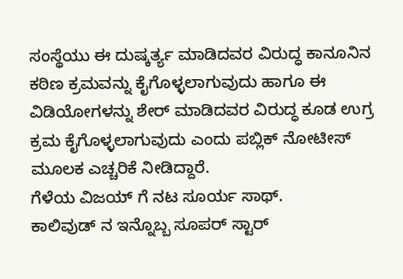ಸಂಸ್ಥೆಯು ಈ ದುಷ್ಕರ್ತ್ಯ ಮಾಡಿದವರ ವಿರುದ್ಧ ಕಾನೂನಿನ ಕಠಿಣ ಕ್ರಮವನ್ನು ಕೈಗೊಳ್ಳಲಾಗುವುದು ಹಾಗೂ ಈ ವಿಡಿಯೋಗಳನ್ನು ಶೇರ್ ಮಾಡಿದವರ ವಿರುದ್ಧ ಕೂಡ ಉಗ್ರ ಕ್ರಮ ಕೈಗೊಳ್ಳಲಾಗುವುದು ಎಂದು ಪಬ್ಲಿಕ್ ನೋಟೀಸ್ ಮೂಲಕ ಎಚ್ಚರಿಕೆ ನೀಡಿದ್ದಾರೆ.
ಗೆಳೆಯ ವಿಜಯ್ ಗೆ ನಟ ಸೂರ್ಯ ಸಾಥ್.
ಕಾಲಿವುಡ್ ನ ಇನ್ನೊಬ್ಬ ಸೂಪರ್ ಸ್ಟಾರ್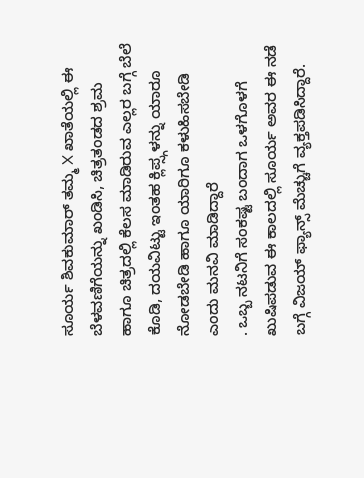ಸೂರ್ಯ ಶಿವಕುಮಾರ್ ತಮ್ಮ X ಖಾತೆಯಲ್ಲಿ ಈ ಬೆಳವಣಿಗೆಯನ್ನು ಖಂಡಿಸಿ, ಚಿತ್ರತಂಡದ ಶ್ರಮ ಹಾಗೂ ಚಿತ್ರದಲ್ಲಿ ಕೆಲಸ ಮಾಡಿರುವ ಎಲ್ಲರ ಬಗ್ಗೆ ಬೆಲೆ ಕೊಡಿ, ದಯವಿಟ್ಟು ಇಂತಹ ಕ್ಲಿಪ್ಸ್ಗಳನ್ನು ಯಾರೂ ನೋಡಬೇಡಿ ಹಾಗೂ ಯಾರಿಗೂ ಕಳುಹಿಸಬೇಡಿ ಎಂದು ಮನವಿ ಮಾಡಿದ್ದಾರೆ
. ಒಬ್ಬ ನಟನಿಗೆ ಸಂಕಷ್ಟ ಬಂದಾಗ ಒಳಗೊಳಗೆ ಖುಷಿಪಡುವ ಈ ಕಾಲದಲ್ಲಿ ಸೂರ್ಯ ಅವರ ಈ ನಡೆ ಬಗ್ಗೆ ವಿಜಯ್ ಫ್ಯಾನ್ಸ್ ಮೆಚ್ಚುಗೆ ವ್ಯಕ್ತಪಡಿಸಿದ್ದಾರೆ.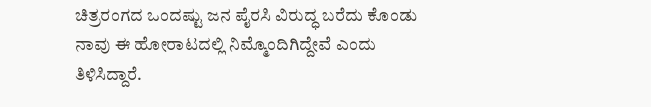ಚಿತ್ರರಂಗದ ಒಂದಷ್ಟು ಜನ ಪೈರಸಿ ವಿರುದ್ಧ ಬರೆದು ಕೊಂಡು ನಾವು ಈ ಹೋರಾಟದಲ್ಲಿ ನಿಮ್ಮೊಂದಿಗಿದ್ದೇವೆ ಎಂದು ತಿಳಿಸಿದ್ದಾರೆ.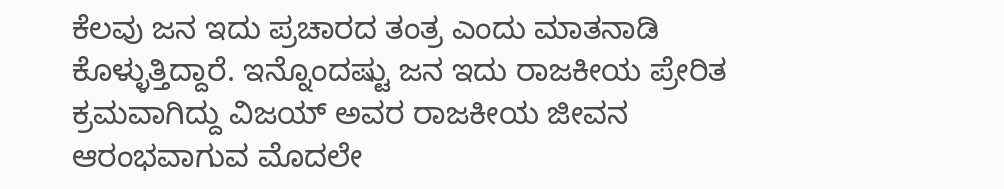ಕೆಲವು ಜನ ಇದು ಪ್ರಚಾರದ ತಂತ್ರ ಎಂದು ಮಾತನಾಡಿ ಕೊಳ್ಳುತ್ತಿದ್ದಾರೆ. ಇನ್ನೊಂದಷ್ಟು ಜನ ಇದು ರಾಜಕೀಯ ಪ್ರೇರಿತ ಕ್ರಮವಾಗಿದ್ದು ವಿಜಯ್ ಅವರ ರಾಜಕೀಯ ಜೀವನ ಆರಂಭವಾಗುವ ಮೊದಲೇ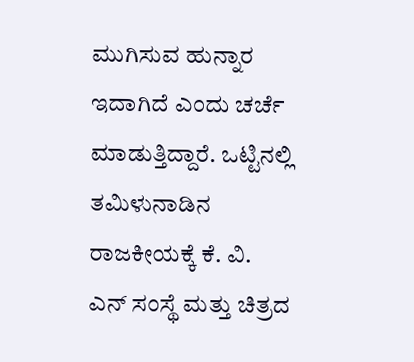ಮುಗಿಸುವ ಹುನ್ನಾರ ಇದಾಗಿದೆ ಎಂದು ಚರ್ಚೆ ಮಾಡುತ್ತಿದ್ದಾರೆ. ಒಟ್ಟಿನಲ್ಲಿ ತಮಿಳುನಾಡಿನ ರಾಜಕೀಯಕ್ಕೆ ಕೆ. ವಿ. ಎನ್ ಸಂಸ್ಥೆ ಮತ್ತು ಚಿತ್ರದ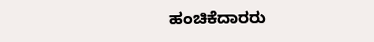ಹಂಚಿಕೆದಾರರು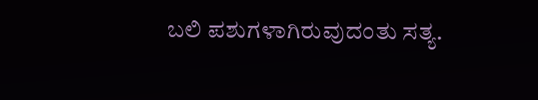ಬಲಿ ಪಶುಗಳಾಗಿರುವುದಂತು ಸತ್ಯ.